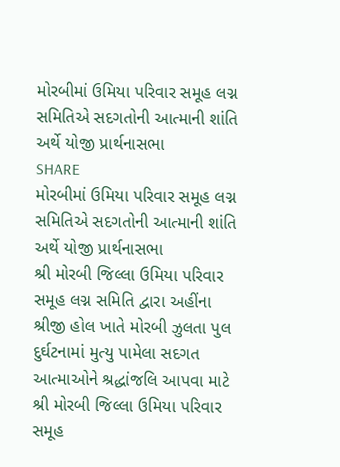મોરબીમાં ઉમિયા પરિવાર સમૂહ લગ્ન સમિતિએ સદગતોની આત્માની શાંતિ અર્થે યોજી પ્રાર્થનાસભા
SHARE
મોરબીમાં ઉમિયા પરિવાર સમૂહ લગ્ન સમિતિએ સદગતોની આત્માની શાંતિ અર્થે યોજી પ્રાર્થનાસભા
શ્રી મોરબી જિલ્લા ઉમિયા પરિવાર સમૂહ લગ્ન સમિતિ દ્વારા અહીંના શ્રીજી હોલ ખાતે મોરબી ઝુલતા પુલ દુર્ઘટનામાં મુત્યુ પામેલા સદગત આત્માઓને શ્રદ્ધાંજલિ આપવા માટે શ્રી મોરબી જિલ્લા ઉમિયા પરિવાર સમૂહ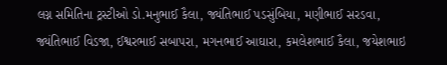લગ્ન સમિતિના ટ્રસ્ટીઓ ડો.મનુભાઈ કૈલા, જ્યંતિભાઈ પડસુંબિયા, મણીભાઈ સરડવા, જ્યંતિભાઈ વિડજા, ઈશ્વરભાઈ સબાપરા, મગનભાઈ આઘારા, કમલેશભાઈ કૈલા, જયેશભાઇ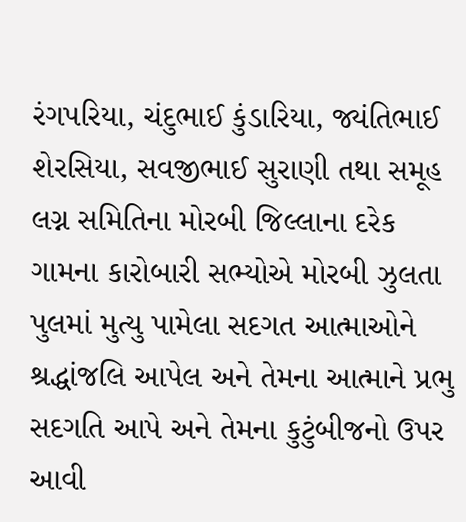રંગપરિયા, ચંદુભાઈ કુંડારિયા, જ્યંતિભાઈ શેરસિયા, સવજીભાઈ સુરાણી તથા સમૂહ લગ્ન સમિતિના મોરબી જિલ્લાના દરેક ગામના કારોબારી સભ્યોએ મોરબી ઝુલતા પુલમાં મુત્યુ પામેલા સદગત આત્માઓને શ્રદ્ધાંજલિ આપેલ અને તેમના આત્માને પ્રભુ સદગતિ આપે અને તેમના કુટુંબીજનો ઉપર આવી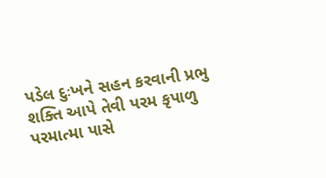પડેલ દુઃખને સહન કરવાની પ્રભુ શક્તિ આપે તેવી પરમ કૃપાળુ પરમાત્મા પાસે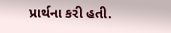પ્રાર્થના કરી હતી.